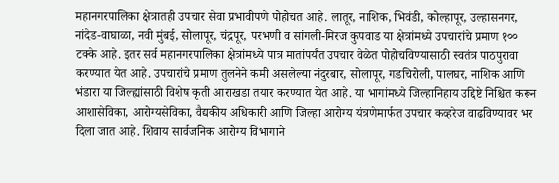महानगरपालिका क्षेत्रातही उपचार सेवा प्रभावीपणे पोहोचत आहे. लातूर, नाशिक, भिवंडी, कोल्हापूर, उल्हासनगर, नांदेड-वाघाळा, नवी मुंबई, सोलापूर, चंद्रपूर, परभणी व सांगली-मिरज कुपवाड या क्षेत्रांमध्ये उपचारांचे प्रमाण १०० टक्के आहे. इतर सर्व महानगरपालिका क्षेत्रांमध्ये पात्र मातांपर्यंत उपचार वेळेत पोहोचविण्यासाठी स्वतंत्र पाठपुरावा करण्यात येत आहे. उपचारांचे प्रमाण तुलनेने कमी असलेल्या नंदुरबार, सोलापूर, गडचिरोली, पालघर, नाशिक आणि भंडारा या जिल्ह्यांसाठी विशेष कृती आराखडा तयार करण्यात येत आहे. या भागांमध्ये जिल्हानिहाय उद्दिष्टे निश्चित करून आशासेविका, आरोग्यसेविका, वैद्यकीय अधिकारी आणि जिल्हा आरोग्य यंत्रणेमार्फत उपचार कव्हरेज वाढविण्यावर भर दिला जात आहे. शिवाय सार्वजनिक आरोग्य विभागाने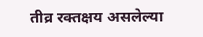तीव्र रक्तक्षय असलेल्या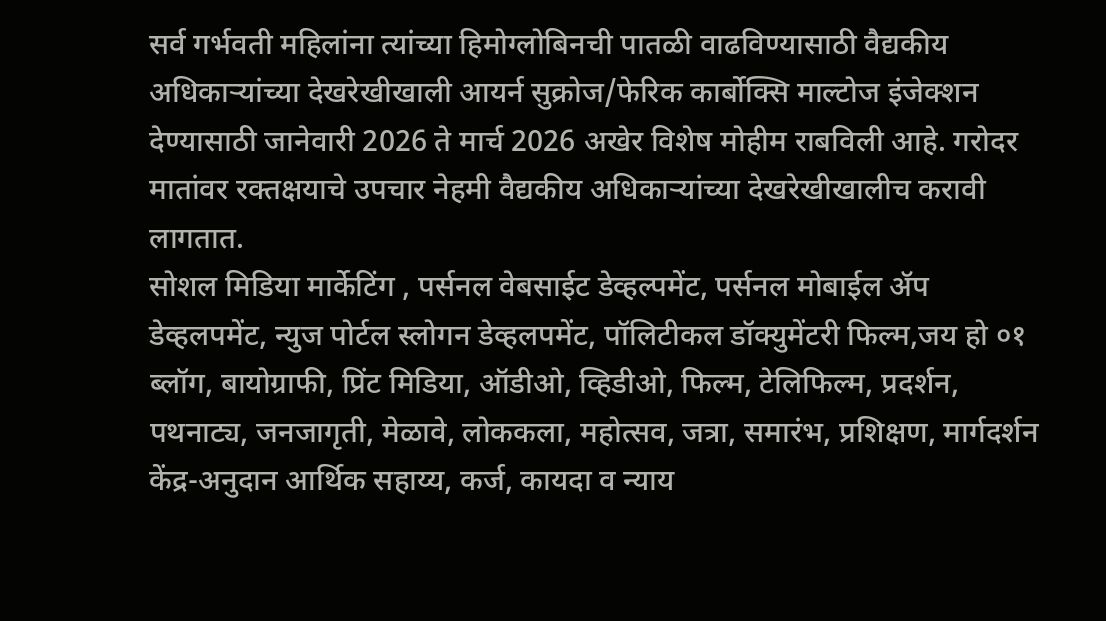सर्व गर्भवती महिलांना त्यांच्या हिमोग्लोबिनची पातळी वाढविण्यासाठी वैद्यकीय अधिकाऱ्यांच्या देखरेखीखाली आयर्न सुक्रोज/फेरिक कार्बोक्सि माल्टोज इंजेक्शन देण्यासाठी जानेवारी 2026 ते मार्च 2026 अखेर विशेष मोहीम राबविली आहे. गरोदर मातांवर रक्तक्षयाचे उपचार नेहमी वैद्यकीय अधिकाऱ्यांच्या देखरेखीखालीच करावी लागतात.
सोशल मिडिया मार्केटिंग , पर्सनल वेबसाईट डेव्हल्पमेंट, पर्सनल मोबाईल ॲप डेव्हलपमेंट, न्युज पोर्टल स्लोगन डेव्हलपमेंट, पॉलिटीकल डॉक्युमेंटरी फिल्म,जय हो ०१ ब्लॉग, बायोग्राफी, प्रिंट मिडिया, ऑडीओ, व्हिडीओ, फिल्म, टेलिफिल्म, प्रदर्शन, पथनाट्य, जनजागृती, मेळावे, लोककला, महोत्सव, जत्रा, समारंभ, प्रशिक्षण, मार्गदर्शन केंद्र-अनुदान आर्थिक सहाय्य, कर्ज, कायदा व न्याय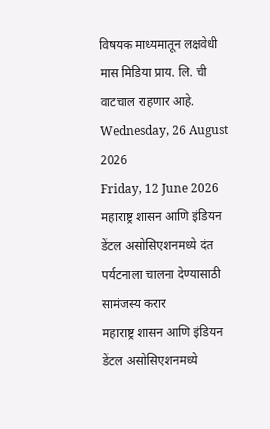विषयक माध्यमातून लक्षवेधी मास मिडिया प्राय. लि. ची वाटचाल राहणार आहे.
Wednesday, 26 August 2026
Friday, 12 June 2026
महाराष्ट्र शासन आणि इंडियन डेंटल असोसिएशनमध्ये दंत पर्यटनाला चालना देण्यासाठी सामंजस्य करार
महाराष्ट्र शासन आणि इंडियन डेंटल असोसिएशनमध्ये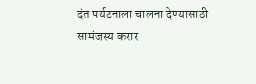दंत पर्यटनाला चालना देण्यासाठी सामंजस्य करार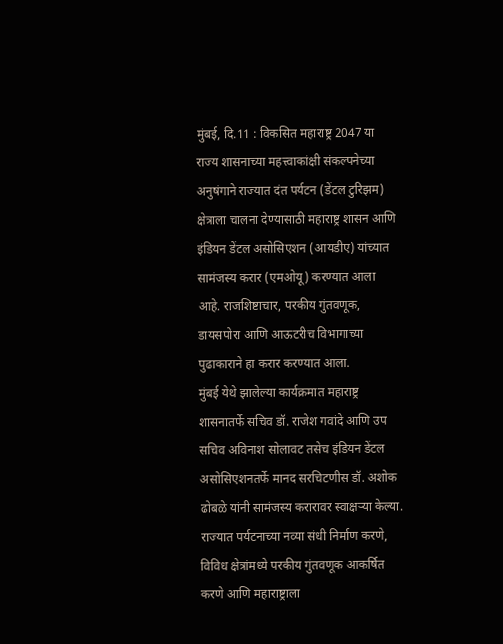मुंबई, दि.11 : विकसित महाराष्ट्र 2047 या राज्य शासनाच्या महत्त्वाकांक्षी संकल्पनेच्या अनुषंगाने राज्यात दंत पर्यटन (डेंटल टुरिझम) क्षेत्राला चालना देण्यासाठी महाराष्ट्र शासन आणि इंडियन डेंटल असोसिएशन (आयडीए) यांच्यात सामंजस्य करार (एमओयू) करण्यात आला आहे. राजशिष्टाचार, परकीय गुंतवणूक, डायसपोरा आणि आऊटरीच विभागाच्या पुढाकाराने हा करार करण्यात आला.
मुंबई येथे झालेल्या कार्यक्रमात महाराष्ट्र शासनातर्फे सचिव डॉ. राजेश गवांदे आणि उप सचिव अविनाश सोलावट तसेच इंडियन डेंटल असोसिएशनतर्फे मानद सरचिटणीस डॉ. अशोक ढोबळे यांनी सामंजस्य करारावर स्वाक्षऱ्या केल्या.
राज्यात पर्यटनाच्या नव्या संधी निर्माण करणे, विविध क्षेत्रांमध्ये परकीय गुंतवणूक आकर्षित करणे आणि महाराष्ट्राला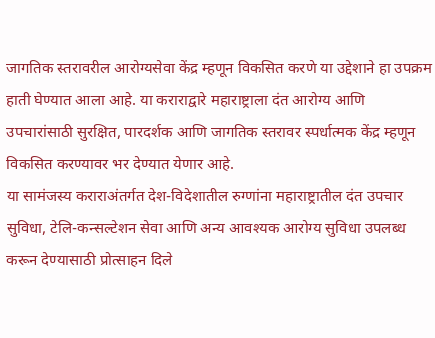जागतिक स्तरावरील आरोग्यसेवा केंद्र म्हणून विकसित करणे या उद्देशाने हा उपक्रम हाती घेण्यात आला आहे. या कराराद्वारे महाराष्ट्राला दंत आरोग्य आणि उपचारांसाठी सुरक्षित, पारदर्शक आणि जागतिक स्तरावर स्पर्धात्मक केंद्र म्हणून विकसित करण्यावर भर देण्यात येणार आहे.
या सामंजस्य कराराअंतर्गत देश-विदेशातील रुग्णांना महाराष्ट्रातील दंत उपचार सुविधा, टेलि-कन्सल्टेशन सेवा आणि अन्य आवश्यक आरोग्य सुविधा उपलब्ध करून देण्यासाठी प्रोत्साहन दिले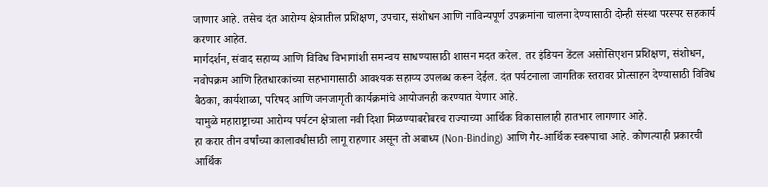जाणार आहे. तसेच दंत आरोग्य क्षेत्रातील प्रशिक्षण, उपचार, संशोधन आणि नाविन्यपूर्ण उपक्रमांना चालना देण्यासाठी दोन्ही संस्था परस्पर सहकार्य करणार आहेत.
मार्गदर्शन, संवाद सहाय्य आणि विविध विभागांशी समन्वय साधण्यासाठी शासन मदत करेल. तर इंडियन डेंटल असोसिएशन प्रशिक्षण, संशोधन, नवोपक्रम आणि हितधारकांच्या सहभागासाठी आवश्यक सहाय्य उपलब्ध करून देईल. दंत पर्यटनाला जागतिक स्तरावर प्रोत्साहन देण्यासाठी विविध बैठका, कार्यशाळा, परिषद आणि जनजागृती कार्यक्रमांचे आयोजनही करण्यात येणार आहे.
यामुळे महाराष्ट्राच्या आरोग्य पर्यटन क्षेत्राला नवी दिशा मिळण्याबरोबरच राज्याच्या आर्थिक विकासालाही हातभार लागणार आहे.
हा करार तीन वर्षांच्या कालावधीसाठी लागू राहणार असून तो अबाध्य (Non-Binding) आणि गैर-आर्थिक स्वरूपाचा आहे. कोणत्याही प्रकारची आर्थिक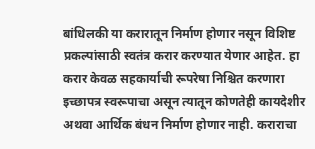बांधिलकी या करारातून निर्माण होणार नसून विशिष्ट प्रकल्पांसाठी स्वतंत्र करार करण्यात येणार आहेत. हा करार केवळ सहकार्याची रूपरेषा निश्चित करणारा इच्छापत्र स्वरूपाचा असून त्यातून कोणतेही कायदेशीर अथवा आर्थिक बंधन निर्माण होणार नाही. कराराचा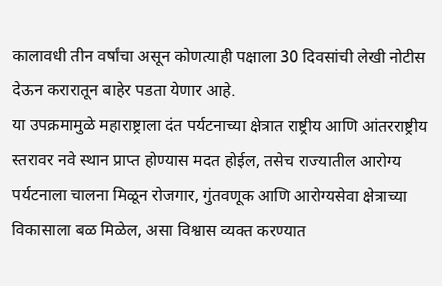कालावधी तीन वर्षांचा असून कोणत्याही पक्षाला 30 दिवसांची लेखी नोटीस देऊन करारातून बाहेर पडता येणार आहे.
या उपक्रमामुळे महाराष्ट्राला दंत पर्यटनाच्या क्षेत्रात राष्ट्रीय आणि आंतरराष्ट्रीय स्तरावर नवे स्थान प्राप्त होण्यास मदत होईल, तसेच राज्यातील आरोग्य पर्यटनाला चालना मिळून रोजगार, गुंतवणूक आणि आरोग्यसेवा क्षेत्राच्या विकासाला बळ मिळेल, असा विश्वास व्यक्त करण्यात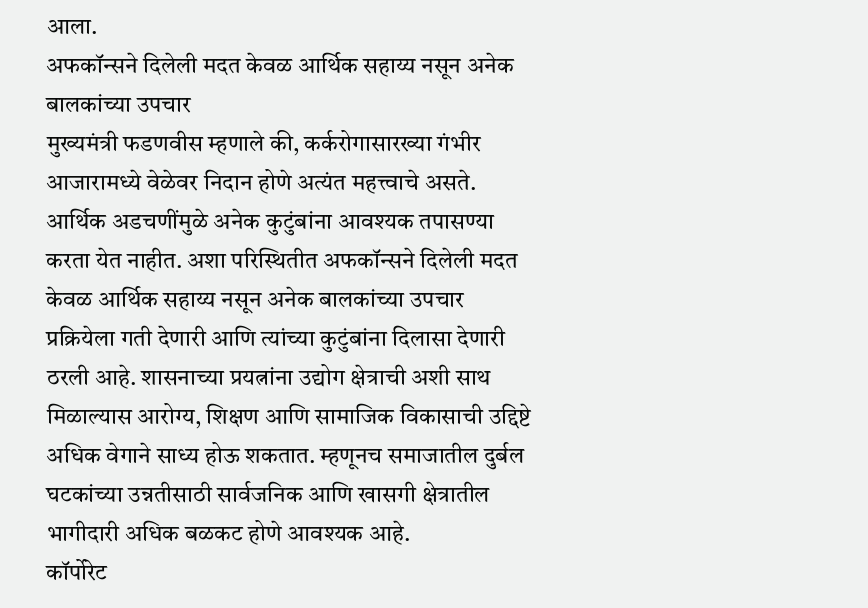आला.
अफकॉन्सने दिलेली मदत केवळ आर्थिक सहाय्य नसून अनेक बालकांच्या उपचार
मुख्यमंत्री फडणवीस म्हणाले की, कर्करोगासारख्या गंभीर आजारामध्ये वेळेवर निदान होणे अत्यंत महत्त्वाचे असते. आर्थिक अडचणींमुळे अनेक कुटुंबांना आवश्यक तपासण्या करता येत नाहीत. अशा परिस्थितीत अफकॉन्सने दिलेली मदत केवळ आर्थिक सहाय्य नसून अनेक बालकांच्या उपचार प्रक्रियेला गती देणारी आणि त्यांच्या कुटुंबांना दिलासा देणारी ठरली आहे. शासनाच्या प्रयत्नांना उद्योग क्षेत्राची अशी साथ मिळाल्यास आरोग्य, शिक्षण आणि सामाजिक विकासाची उद्दिष्टे अधिक वेगाने साध्य होऊ शकतात. म्हणूनच समाजातील दुर्बल घटकांच्या उन्नतीसाठी सार्वजनिक आणि खासगी क्षेत्रातील भागीदारी अधिक बळकट होणे आवश्यक आहे.
कॉर्पोरेट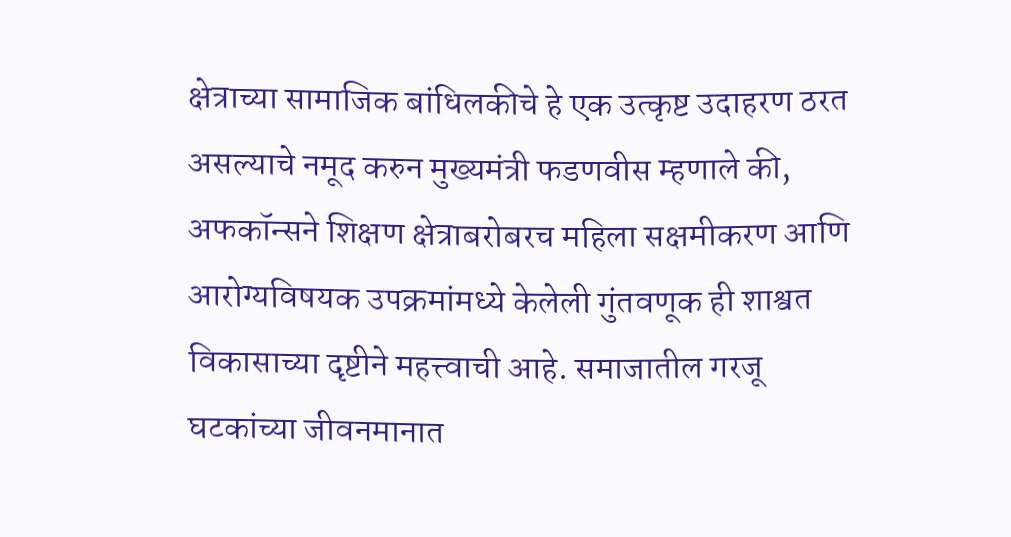क्षेत्राच्या सामाजिक बांधिलकीचे हे एक उत्कृष्ट उदाहरण ठरत असल्याचे नमूद करुन मुख्यमंत्री फडणवीस म्हणाले की, अफकॉन्सने शिक्षण क्षेत्राबरोबरच महिला सक्षमीकरण आणि आरोग्यविषयक उपक्रमांमध्ये केलेली गुंतवणूक ही शाश्वत विकासाच्या दृष्टीने महत्त्वाची आहे. समाजातील गरजू घटकांच्या जीवनमानात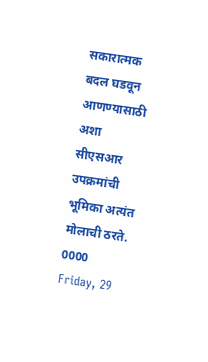सकारात्मक बदल घडवून आणण्यासाठी अशा सीएसआर उपक्रमांची भूमिका अत्यंत मोलाची ठरते.
0000
Friday, 29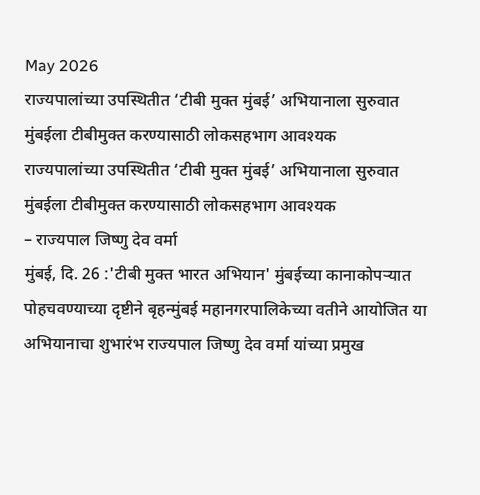May 2026
राज्यपालांच्या उपस्थितीत ‘टीबी मुक्त मुंबई’ अभियानाला सुरुवात मुंबईला टीबीमुक्त करण्यासाठी लोकसहभाग आवश्यक
राज्यपालांच्या उपस्थितीत ‘टीबी मुक्त मुंबई’ अभियानाला सुरुवात
मुंबईला टीबीमुक्त करण्यासाठी लोकसहभाग आवश्यक
– राज्यपाल जिष्णु देव वर्मा
मुंबई, दि. 26 :'टीबी मुक्त भारत अभियान' मुंबईच्या कानाकोपऱ्यात पोहचवण्याच्या दृष्टीने बृहन्मुंबई महानगरपालिकेच्या वतीने आयोजित या अभियानाचा शुभारंभ राज्यपाल जिष्णु देव वर्मा यांच्या प्रमुख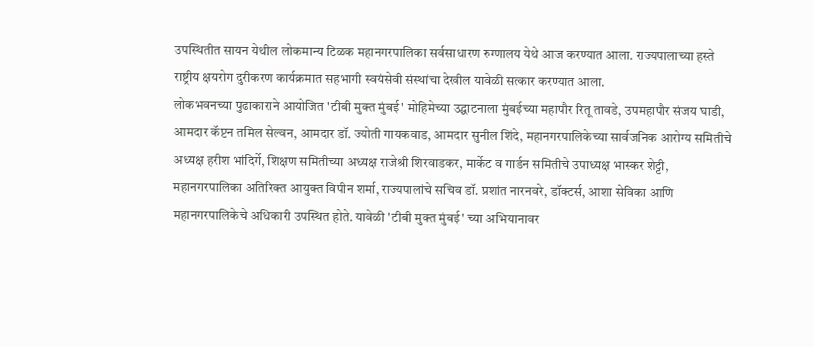उपस्थितीत सायन येथील लोकमान्य टिळक महानगरपालिका सर्वसाधारण रुग्णालय येथे आज करण्यात आला. राज्यपालाच्या हस्ते राष्ट्रीय क्षयरोग दुरीकरण कार्यक्रमात सहभागी स्वयंसेवी संस्थांचा देखील यावेळी सत्कार करण्यात आला.
लोकभवनच्या पुढाकाराने आयोजित 'टीबी मुक्त मुंबई' मोहिमेच्या उद्घाटनाला मुंबईच्या महापौर रितू तावडे, उपमहापौर संजय घाडी, आमदार कॅप्टन तमिल सेल्वन, आमदार डॉ. ज्योती गायकवाड, आमदार सुनील शिंदे, महानगरपालिकेच्या सार्वजनिक आरोग्य समितीचे अध्यक्ष हरीश भांदिर्गे, शिक्षण समितीच्या अध्यक्ष राजेश्री शिरवाडकर, मार्केट व गार्डन समितीचे उपाध्यक्ष भास्कर शेट्टी, महानगरपालिका अतिरिक्त आयुक्त विपीन शर्मा, राज्यपालांचे सचिव डॉ. प्रशांत नारनवरे, डॉक्टर्स, आशा सेविका आणि महानगरपालिकेचे अधिकारी उपस्थित होते. यावेळी 'टीबी मुक्त मुंबई' च्या अभियानावर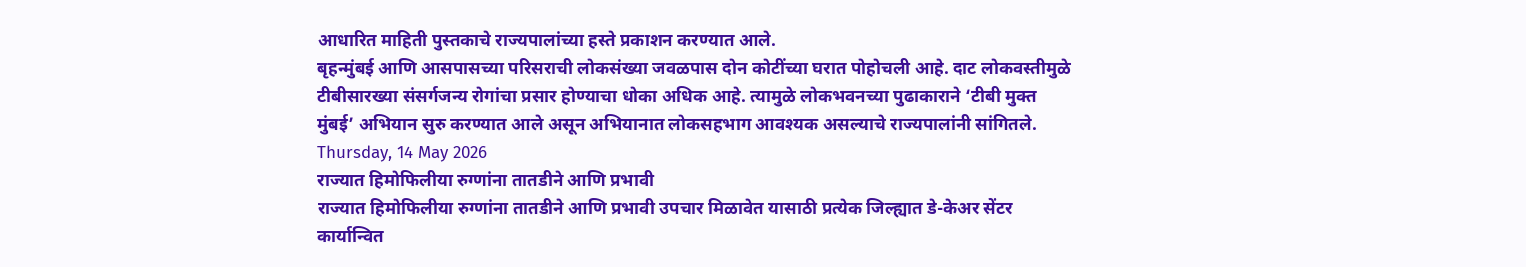आधारित माहिती पुस्तकाचे राज्यपालांच्या हस्ते प्रकाशन करण्यात आले.
बृहन्मुंबई आणि आसपासच्या परिसराची लोकसंख्या जवळपास दोन कोटींच्या घरात पोहोचली आहे. दाट लोकवस्तीमुळे टीबीसारख्या संसर्गजन्य रोगांचा प्रसार होण्याचा धोका अधिक आहे. त्यामुळे लोकभवनच्या पुढाकाराने ‘टीबी मुक्त मुंबई’ अभियान सुरु करण्यात आले असून अभियानात लोकसहभाग आवश्यक असल्याचे राज्यपालांनी सांगितले.
Thursday, 14 May 2026
राज्यात हिमोफिलीया रुग्णांना तातडीने आणि प्रभावी
राज्यात हिमोफिलीया रुग्णांना तातडीने आणि प्रभावी उपचार मिळावेत यासाठी प्रत्येक जिल्ह्यात डे-केअर सेंटर कार्यान्वित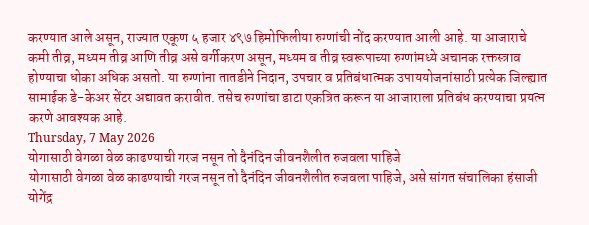करण्यात आले असून, राज्यात एकूण ५ हजार ४९७ हिमोफिलीया रुग्णांची नोंद करण्यात आली आहे. या आजाराचे कमी तीव्र, मध्यम तीव्र आणि तीव्र असे वर्गीकरण असून, मध्यम व तीव्र स्वरूपाच्या रुग्णांमध्ये अचानक रक्तस्त्राव होण्याचा धोका अधिक असतो. या रुग्णांना तातडीने निदान, उपचार व प्रतिबंधात्मक उपाययोजनांसाठी प्रत्येक जिल्ह्यात सामाईक डे-केअर सेंटर अद्यावत करावीत. तसेच रुग्णांचा डाटा एकत्रित करून या आजाराला प्रतिबंध करण्याचा प्रयत्न करणे आवश्यक आहे.
Thursday, 7 May 2026
योगासाठी वेगळा वेळ काढण्याची गरज नसून तो दैनंदिन जीवनशैलीत रुजवला पाहिजे
योगासाठी वेगळा वेळ काढण्याची गरज नसून तो दैनंदिन जीवनशैलीत रुजवला पाहिजे, असे सांगत संचालिका हंसाजी योगेंद्र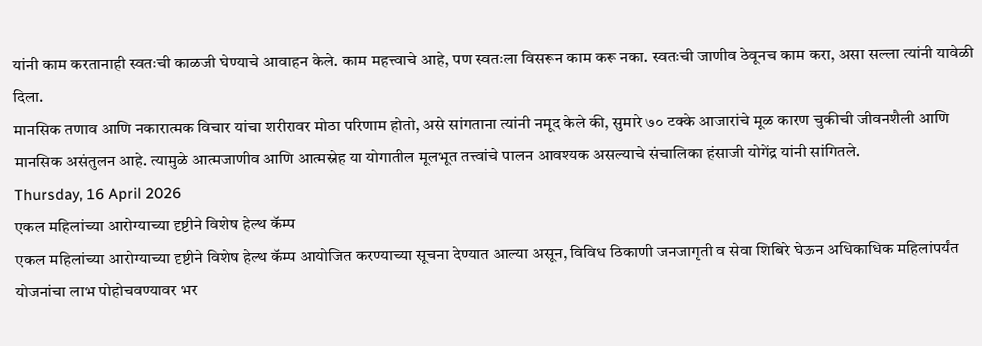यांनी काम करतानाही स्वतःची काळजी घेण्याचे आवाहन केले. काम महत्त्वाचे आहे, पण स्वतःला विसरून काम करू नका. स्वतःची जाणीव ठेवूनच काम करा, असा सल्ला त्यांनी यावेळी दिला.
मानसिक तणाव आणि नकारात्मक विचार यांचा शरीरावर मोठा परिणाम होतो, असे सांगताना त्यांनी नमूद केले की, सुमारे ७० टक्के आजारांचे मूळ कारण चुकीची जीवनशैली आणि मानसिक असंतुलन आहे. त्यामुळे आत्मजाणीव आणि आत्मस्नेह या योगातील मूलभूत तत्त्वांचे पालन आवश्यक असल्याचे संचालिका हंसाजी योगेंद्र यांनी सांगितले.
Thursday, 16 April 2026
एकल महिलांच्या आरोग्याच्या दृष्टीने विशेष हेल्थ कॅम्प
एकल महिलांच्या आरोग्याच्या दृष्टीने विशेष हेल्थ कॅम्प आयोजित करण्याच्या सूचना देण्यात आल्या असून, विविध ठिकाणी जनजागृती व सेवा शिबिरे घेऊन अधिकाधिक महिलांपर्यंत योजनांचा लाभ पोहोचवण्यावर भर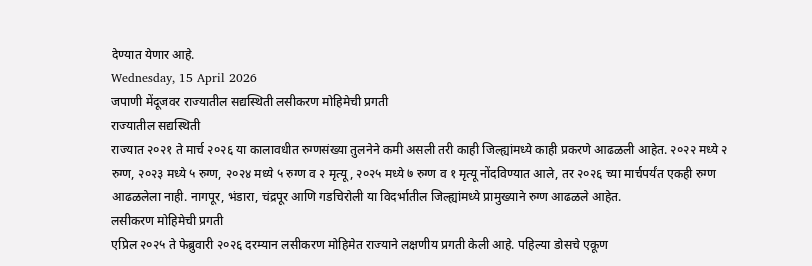देण्यात येणार आहे.
Wednesday, 15 April 2026
जपाणी मेंदूजवर राज्यातील सद्यस्थिती लसीकरण मोहिमेची प्रगती
राज्यातील सद्यस्थिती
राज्यात २०२१ ते मार्च २०२६ या कालावधीत रुग्णसंख्या तुलनेने कमी असली तरी काही जिल्ह्यांमध्ये काही प्रकरणे आढळली आहेत. २०२२ मध्ये २ रुग्ण, २०२३ मध्ये ५ रुग्ण, २०२४ मध्ये ५ रुग्ण व २ मृत्यू, २०२५ मध्ये ७ रुग्ण व १ मृत्यू नोंदविण्यात आले, तर २०२६ च्या मार्चपर्यंत एकही रुग्ण आढळलेला नाही. नागपूर, भंडारा, चंद्रपूर आणि गडचिरोली या विदर्भातील जिल्ह्यांमध्ये प्रामुख्याने रुग्ण आढळले आहेत.
लसीकरण मोहिमेची प्रगती
एप्रिल २०२५ ते फेब्रुवारी २०२६ दरम्यान लसीकरण मोहिमेत राज्याने लक्षणीय प्रगती केली आहे. पहिल्या डोसचे एकूण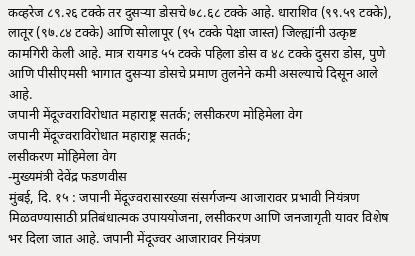कव्हरेज ८९.२६ टक्के तर दुसऱ्या डोसचे ७८.६८ टक्के आहे. धाराशिव (९९.५९ टक्के), लातूर (९७.८४ टक्के) आणि सोलापूर (९५ टक्के पेक्षा जास्त) जिल्ह्यांनी उत्कृष्ट कामगिरी केली आहे. मात्र रायगड ५५ टक्के पहिला डोस व ४८ टक्के दुसरा डोस, पुणे आणि पीसीएमसी भागात दुसऱ्या डोसचे प्रमाण तुलनेने कमी असल्याचे दिसून आले आहे.
जपानी मेंदूज्वराविरोधात महाराष्ट्र सतर्क; लसीकरण मोहिमेला वेग
जपानी मेंदूज्वराविरोधात महाराष्ट्र सतर्क;
लसीकरण मोहिमेला वेग
-मुख्यमंत्री देवेंद्र फडणवीस
मुंबई, दि. १५ : जपानी मेंदूज्वरासारख्या संसर्गजन्य आजारावर प्रभावी नियंत्रण मिळवण्यासाठी प्रतिबंधात्मक उपाययोजना, लसीकरण आणि जनजागृती यावर विशेष भर दिला जात आहे. जपानी मेंदूज्वर आजारावर नियंत्रण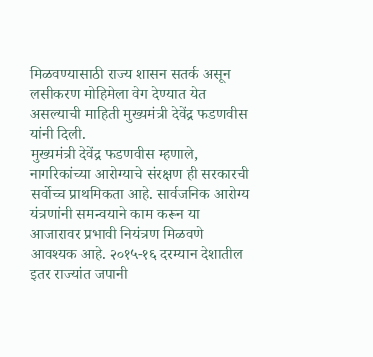मिळवण्यासाठी राज्य शासन सतर्क असून लसीकरण मोहिमेला वेग देण्यात येत असल्याची माहिती मुख्यमंत्री देवेंद्र फडणवीस यांनी दिली.
मुख्यमंत्री देवेंद्र फडणवीस म्हणाले, नागरिकांच्या आरोग्याचे संरक्षण ही सरकारची सर्वोच्च प्राथमिकता आहे. सार्वजनिक आरोग्य यंत्रणांनी समन्वयाने काम करून या आजारावर प्रभावी नियंत्रण मिळवणे आवश्यक आहे. २०१५-१६ दरम्यान देशातील इतर राज्यांत जपानी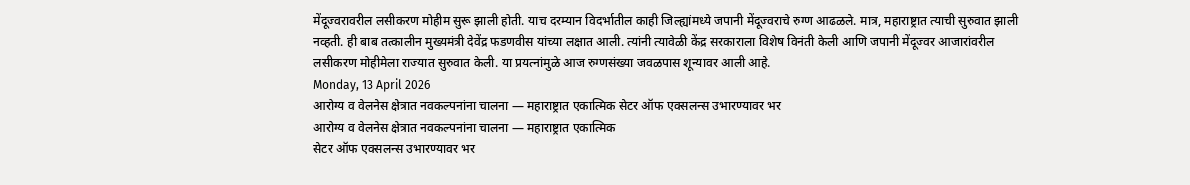मेंदूज्वरावरील लसीकरण मोहीम सुरू झाली होती. याच दरम्यान विदर्भातील काही जिल्ह्यांमध्ये जपानी मेंदूज्वराचे रुग्ण आढळले. मात्र, महाराष्ट्रात त्याची सुरुवात झाली नव्हती. ही बाब तत्कालीन मुख्यमंत्री देवेंद्र फडणवीस यांच्या लक्षात आली. त्यांनी त्यावेळी केंद्र सरकाराला विशेष विनंती केली आणि जपानी मेंदूज्वर आजारांवरील लसीकरण मोहीमेला राज्यात सुरुवात केली. या प्रयत्नांमुळे आज रुग्णसंख्या जवळपास शून्यावर आली आहे.
Monday, 13 April 2026
आरोग्य व वेलनेस क्षेत्रात नवकल्पनांना चालना — महाराष्ट्रात एकात्मिक सेटर ऑफ एक्सलन्स उभारण्यावर भर
आरोग्य व वेलनेस क्षेत्रात नवकल्पनांना चालना — महाराष्ट्रात एकात्मिक
सेटर ऑफ एक्सलन्स उभारण्यावर भर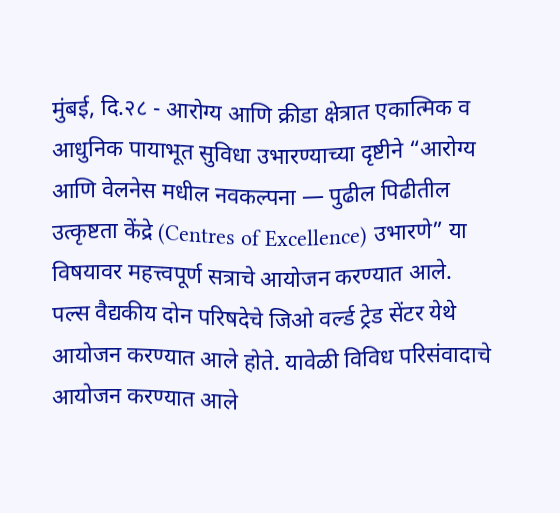मुंबई, दि.२८ - आरोग्य आणि क्रीडा क्षेत्रात एकात्मिक व आधुनिक पायाभूत सुविधा उभारण्याच्या दृष्टीने “आरोग्य आणि वेलनेस मधील नवकल्पना — पुढील पिढीतील उत्कृष्टता केंद्रे (Centres of Excellence) उभारणे” या विषयावर महत्त्वपूर्ण सत्राचे आयोजन करण्यात आले.
पल्स वैद्यकीय दोन परिषदेचे जिओ वर्ल्ड ट्रेड सेंटर येथे आयोजन करण्यात आले होते. यावेळी विविध परिसंवादाचे आयोजन करण्यात आले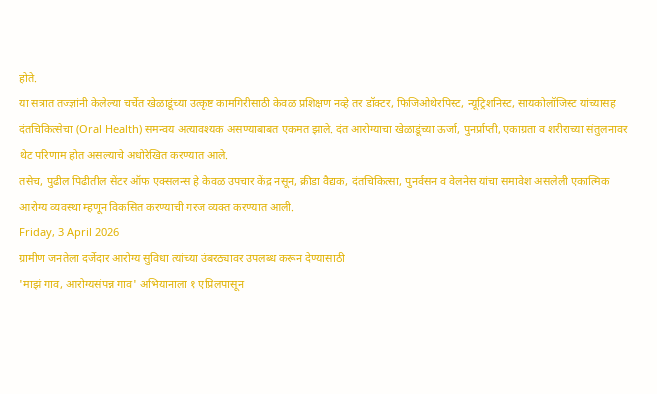होते.
या सत्रात तज्ज्ञांनी केलेल्या चर्चेत खेळाडूंच्या उत्कृष्ट कामगिरीसाठी केवळ प्रशिक्षण नव्हे तर डॉक्टर, फिजिओथेरपिस्ट, न्यूट्रिशनिस्ट, सायकोलॉजिस्ट यांच्यासह दंतचिकित्सेचा (Oral Health) समन्वय अत्यावश्यक असण्याबाबत एकमत झाले. दंत आरोग्याचा खेळाडूंच्या ऊर्जा, पुनर्प्राप्ती, एकाग्रता व शरीराच्या संतुलनावर थेट परिणाम होत असल्याचे अधोरेखित करण्यात आले.
तसेच, पुढील पिढीतील सेंटर ऑफ एक्सलन्स हे केवळ उपचार केंद्र नसून, क्रीडा वैद्यक, दंतचिकित्सा, पुनर्वसन व वेलनेस यांचा समावेश असलेली एकात्मिक आरोग्य व्यवस्था म्हणून विकसित करण्याची गरज व्यक्त करण्यात आली.
Friday, 3 April 2026
ग्रामीण जनतेला दर्जेदार आरोग्य सुविधा त्यांच्या उंबरठ्यावर उपलब्ध करून देण्यासाठी
'माझं गाव, आरोग्यसंपन्न गाव' अभियानाला १ एप्रिलपासून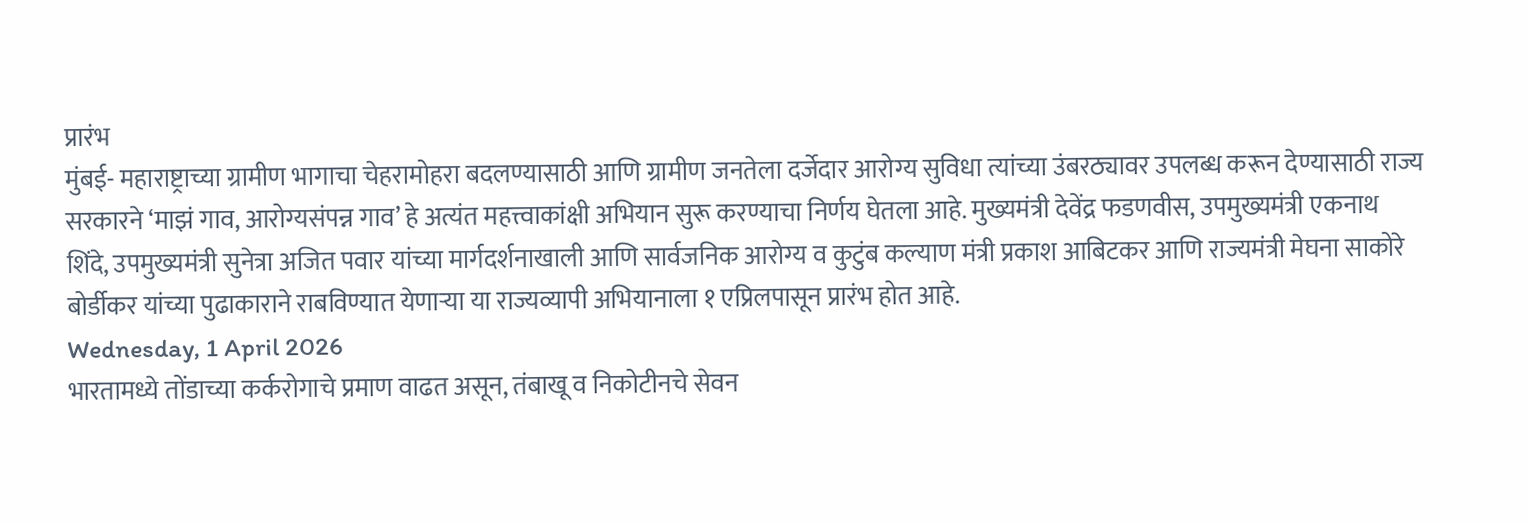प्रारंभ
मुंबई- महाराष्ट्राच्या ग्रामीण भागाचा चेहरामोहरा बदलण्यासाठी आणि ग्रामीण जनतेला दर्जेदार आरोग्य सुविधा त्यांच्या उंबरठ्यावर उपलब्ध करून देण्यासाठी राज्य सरकारने ‘माझं गाव, आरोग्यसंपन्न गाव’ हे अत्यंत महत्त्वाकांक्षी अभियान सुरू करण्याचा निर्णय घेतला आहे. मुख्यमंत्री देवेंद्र फडणवीस, उपमुख्यमंत्री एकनाथ शिंदे, उपमुख्यमंत्री सुनेत्रा अजित पवार यांच्या मार्गदर्शनाखाली आणि सार्वजनिक आरोग्य व कुटुंब कल्याण मंत्री प्रकाश आबिटकर आणि राज्यमंत्री मेघना साकोरे बोर्डीकर यांच्या पुढाकाराने राबविण्यात येणाऱ्या या राज्यव्यापी अभियानाला १ एप्रिलपासून प्रारंभ होत आहे.
Wednesday, 1 April 2026
भारतामध्ये तोंडाच्या कर्करोगाचे प्रमाण वाढत असून, तंबाखू व निकोटीनचे सेवन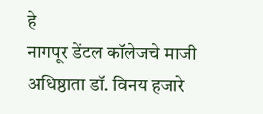हे
नागपूर डेंटल कॉलेजचे माजी अधिष्ठाता डॉ. विनय हजारे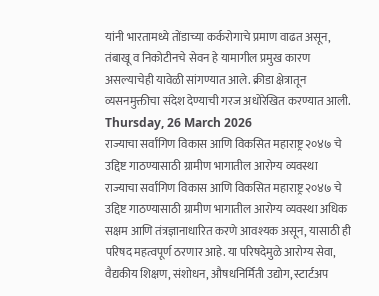यांनी भारतामध्ये तोंडाच्या कर्करोगाचे प्रमाण वाढत असून, तंबाखू व निकोटीनचे सेवन हे यामागील प्रमुख कारण असल्याचेही यावेळी सांगण्यात आले. क्रीडा क्षेत्रातून व्यसनमुक्तीचा संदेश देण्याची गरज अधोरेखित करण्यात आली.
Thursday, 26 March 2026
राज्याचा सर्वांगिण विकास आणि विकसित महाराष्ट्र २०४७ चे उद्दिष्ट गाठण्यासाठी ग्रामीण भागातील आरोग्य व्यवस्था
राज्याचा सर्वांगिण विकास आणि विकसित महाराष्ट्र २०४७ चे उद्दिष्ट गाठण्यासाठी ग्रामीण भागातील आरोग्य व्यवस्था अधिक सक्षम आणि तंत्रज्ञानाधारित करणे आवश्यक असून, यासाठी ही परिषद महत्वपूर्ण ठरणार आहे. या परिषदेमुळे आरोग्य सेवा, वैद्यकीय शिक्षण, संशोधन, औषधनिर्मिती उद्योग, स्टार्टअप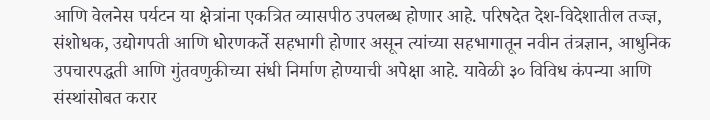आणि वेलनेस पर्यटन या क्षेत्रांना एकत्रित व्यासपीठ उपलब्ध होणार आहे. परिषदेत देश-विदेशातील तज्ज्ञ, संशोधक, उद्योगपती आणि धोरणकर्ते सहभागी होणार असून त्यांच्या सहभागातून नवीन तंत्रज्ञान, आधुनिक उपचारपद्धती आणि गुंतवणुकीच्या संधी निर्माण होण्याची अपेक्षा आहे. यावेळी ३० विविध कंपन्या आणि संस्थांसोबत करार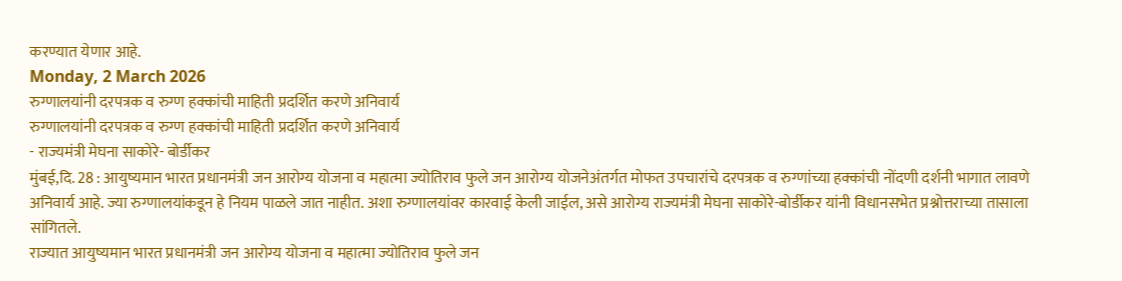करण्यात येणार आहे.
Monday, 2 March 2026
रुग्णालयांनी दरपत्रक व रुग्ण हक्कांची माहिती प्रदर्शित करणे अनिवार्य
रुग्णालयांनी दरपत्रक व रुग्ण हक्कांची माहिती प्रदर्शित करणे अनिवार्य
- राज्यमंत्री मेघना साकोरे- बोर्डीकर
मुंबई,दि. 28 : आयुष्यमान भारत प्रधानमंत्री जन आरोग्य योजना व महात्मा ज्योतिराव फुले जन आरोग्य योजनेअंतर्गत मोफत उपचारांचे दरपत्रक व रुग्णांच्या हक्कांची नोंदणी दर्शनी भागात लावणे अनिवार्य आहे. ज्या रुग्णालयांकडून हे नियम पाळले जात नाहीत. अशा रुग्णालयांवर कारवाई केली जाईल, असे आरोग्य राज्यमंत्री मेघना साकोरे-बोर्डीकर यांनी विधानसभेत प्रश्नोत्तराच्या तासाला सांगितले.
राज्यात आयुष्यमान भारत प्रधानमंत्री जन आरोग्य योजना व महात्मा ज्योतिराव फुले जन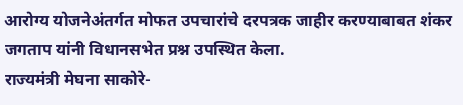आरोग्य योजनेअंतर्गत मोफत उपचारांचे दरपत्रक जाहीर करण्याबाबत शंकर जगताप यांनी विधानसभेत प्रश्न उपस्थित केला.
राज्यमंत्री मेघना साकोरे-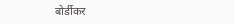बोर्डीकर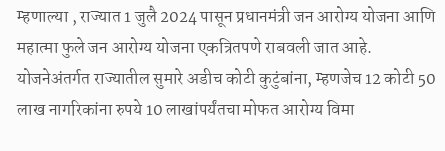म्हणाल्या , राज्यात 1 जुलै 2024 पासून प्रधानमंत्री जन आरोग्य योजना आणि महात्मा फुले जन आरोग्य योजना एकत्रितपणे राबवली जात आहे. योजनेअंतर्गत राज्यातील सुमारे अडीच कोटी कुटुंबांना, म्हणजेच 12 कोटी 50 लाख नागरिकांना रुपये 10 लाखांपर्यंतचा मोफत आरोग्य विमा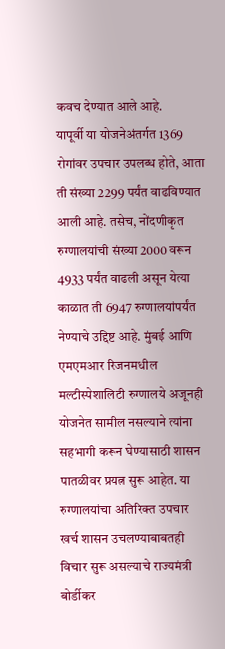कवच देण्यात आले आहे.
यापूर्वी या योजनेअंतर्गत 1369 रोगांवर उपचार उपलब्ध होते, आता ती संख्या 2299 पर्यंत वाढविण्यात आली आहे. तसेच, नोंदणीकृत रुग्णालयांची संख्या 2000 वरून 4933 पर्यंत वाढली असून येत्या काळात ती 6947 रुग्णालयांपर्यंत नेण्याचे उद्दिष्ट आहे. मुंबई आणि एमएमआर रिजनमधील मल्टीस्पेशालिटी रुग्णालये अजूनही योजनेत सामील नसल्याने त्यांना सहभागी करून घेण्यासाठी शासन पातळीवर प्रयत्न सुरू आहेत. या रुग्णालयांचा अतिरिक्त उपचार खर्च शासन उचलण्याबाबतही विचार सुरू असल्याचे राज्यमंत्री बोर्डीकर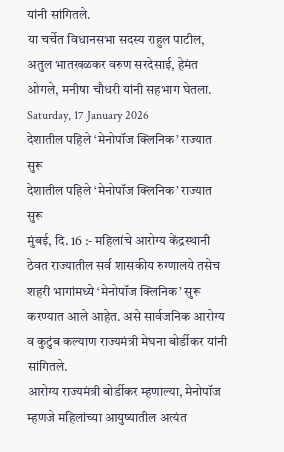यांनी सांगितले.
या चर्चेत विधानसभा सदस्य राहुल पाटील, अतुल भातखळकर वरुण सरदेसाई, हेमंत ओगले, मनीषा चौधरी यांनी सहभाग घेतला.
Saturday, 17 January 2026
देशातील पहिले ‘मेनोपॉज क्लिनिक’ राज्यात सुरू
देशातील पहिले ‘मेनोपॉज क्लिनिक’ राज्यात सुरू
मुंबई, दि. 16 :- महिलांचे आरोग्य केंद्रस्थानी ठेवत राज्यातील सर्व शासकीय रुग्णालये तसेच शहरी भागांमध्ये ‘मेनोपॉज क्लिनिक’ सुरू करण्यात आले आहेत. असे सार्वजनिक आरोग्य व कुटुंब कल्याण राज्यमंत्री मेघना बोर्डीकर यांनी सांगितले.
आरोग्य राज्यमंत्री बोर्डीकर म्हणाल्या, मेनोपॉज म्हणजे महिलांच्या आयुष्यातील अत्यंत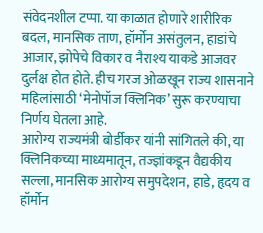संवेदनशील टप्पा. या काळात होणारे शारीरिक बदल, मानसिक ताण, हॉर्मोन असंतुलन, हाडांचे आजार, झोपेचे विकार व नैराश्य याकडे आजवर दुर्लक्ष होत होते. हीच गरज ओळखून राज्य शासनाने महिलांसाठी ‘मेनोपॉज क्लिनिक’ सुरू करण्याचा निर्णय घेतला आहे.
आरोग्य राज्यमंत्री बोर्डीकर यांनी सांगितले की, या क्लिनिकच्या माध्यमातून, तज्ज्ञांकडून वैद्यकीय सल्ला, मानसिक आरोग्य समुपदेशन, हाडे, हृदय व हॉर्मोन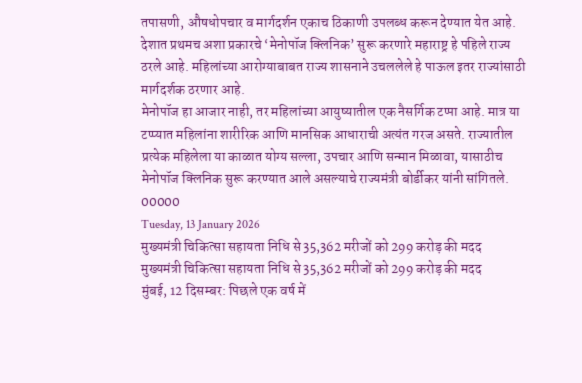तपासणी, औषधोपचार व मार्गदर्शन एकाच ठिकाणी उपलब्ध करून देण्यात येत आहे. देशात प्रथमच अशा प्रकारचे ‘मेनोपॉज क्लिनिक’ सुरू करणारे महाराष्ट्र हे पहिले राज्य ठरले आहे. महिलांच्या आरोग्याबाबत राज्य शासनाने उचललेले हे पाऊल इतर राज्यांसाठी मार्गदर्शक ठरणार आहे.
मेनोपॉज हा आजार नाही, तर महिलांच्या आयुष्यातील एक नैसर्गिक टप्पा आहे. मात्र या टप्प्यात महिलांना शारीरिक आणि मानसिक आधाराची अत्यंत गरज असते. राज्यातील प्रत्येक महिलेला या काळात योग्य सल्ला, उपचार आणि सन्मान मिळावा, यासाठीच मेनोपॉज क्लिनिक सुरू करण्यात आले असल्याचे राज्यमंत्री बोर्डीकर यांनी सांगितले.
00000
Tuesday, 13 January 2026
मुख्यमंत्री चिकित्सा सहायता निधि से 35,362 मरीजों को 299 करोड़ की मदद
मुख्यमंत्री चिकित्सा सहायता निधि से 35,362 मरीजों को 299 करोड़ की मदद
मुंबई, 12 दिसम्बर: पिछले एक वर्ष में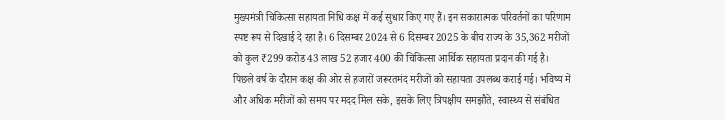मुख्यमंत्री चिकित्सा सहायता निधि कक्ष में कई सुधार किए गए हैं। इन सकारात्मक परिवर्तनों का परिणाम स्पष्ट रूप से दिखाई दे रहा है। 6 दिसम्बर 2024 से 6 दिसम्बर 2025 के बीच राज्य के 35,362 मरीजों को कुल ₹299 करोड 43 लाख 52 हजार 400 की चिकित्सा आर्थिक सहायता प्रदान की गई है।
पिछले वर्ष के दौरान कक्ष की ओर से हजारों जरूरतमंद मरीजों को सहायता उपलब्ध कराई गई। भविष्य में और अधिक मरीजों को समय पर मदद मिल सके, इसके लिए त्रिपक्षीय समझौते, स्वास्थ्य से संबंधित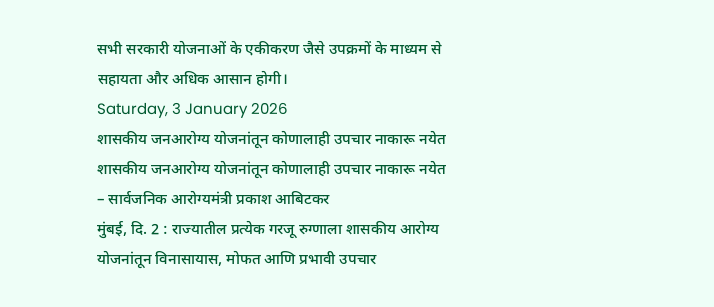सभी सरकारी योजनाओं के एकीकरण जैसे उपक्रमों के माध्यम से सहायता और अधिक आसान होगी।
Saturday, 3 January 2026
शासकीय जनआरोग्य योजनांतून कोणालाही उपचार नाकारू नयेत
शासकीय जनआरोग्य योजनांतून कोणालाही उपचार नाकारू नयेत
– सार्वजनिक आरोग्यमंत्री प्रकाश आबिटकर
मुंबई, दि. 2 : राज्यातील प्रत्येक गरजू रुग्णाला शासकीय आरोग्य योजनांतून विनासायास, मोफत आणि प्रभावी उपचार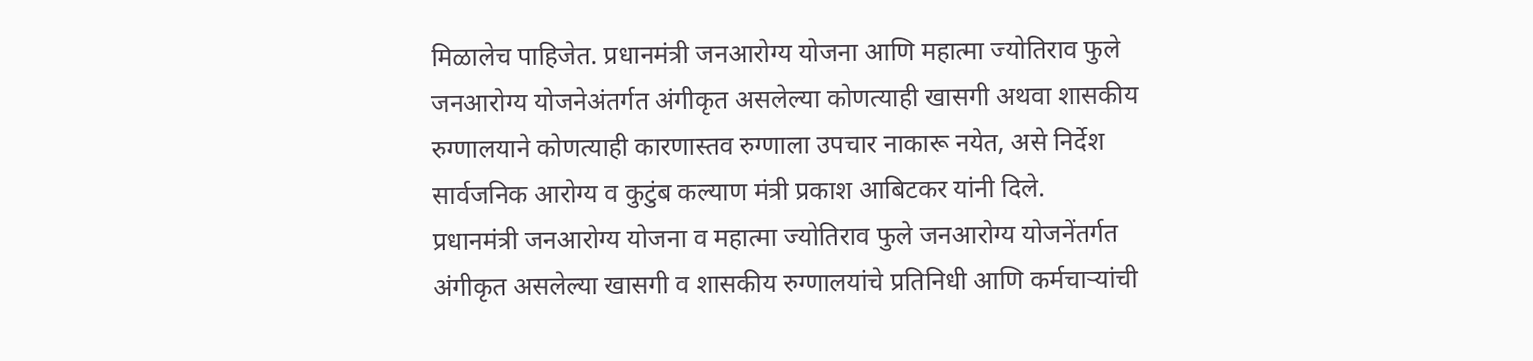मिळालेच पाहिजेत. प्रधानमंत्री जनआरोग्य योजना आणि महात्मा ज्योतिराव फुले जनआरोग्य योजनेअंतर्गत अंगीकृत असलेल्या कोणत्याही खासगी अथवा शासकीय रुग्णालयाने कोणत्याही कारणास्तव रुग्णाला उपचार नाकारू नयेत, असे निर्देश सार्वजनिक आरोग्य व कुटुंब कल्याण मंत्री प्रकाश आबिटकर यांनी दिले.
प्रधानमंत्री जनआरोग्य योजना व महात्मा ज्योतिराव फुले जनआरोग्य योजनेंतर्गत अंगीकृत असलेल्या खासगी व शासकीय रुग्णालयांचे प्रतिनिधी आणि कर्मचाऱ्यांची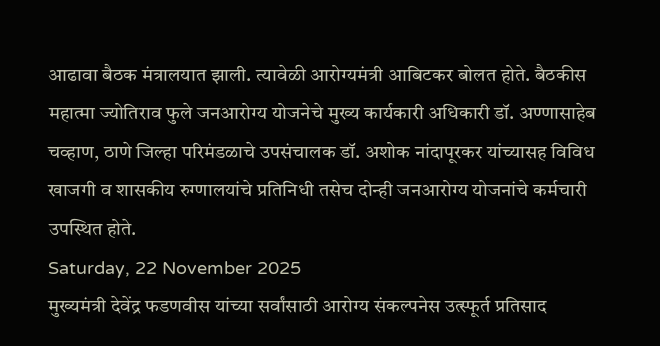आढावा बैठक मंत्रालयात झाली. त्यावेळी आरोग्यमंत्री आबिटकर बोलत होते. बैठकीस महात्मा ज्योतिराव फुले जनआरोग्य योजनेचे मुख्य कार्यकारी अधिकारी डॉ. अण्णासाहेब चव्हाण, ठाणे जिल्हा परिमंडळाचे उपसंचालक डॉ. अशोक नांदापूरकर यांच्यासह विविध खाजगी व शासकीय रुग्णालयांचे प्रतिनिधी तसेच दोन्ही जनआरोग्य योजनांचे कर्मचारी उपस्थित होते.
Saturday, 22 November 2025
मुख्यमंत्री देवेंद्र फडणवीस यांच्या सर्वांसाठी आरोग्य संकल्पनेस उत्स्फूर्त प्रतिसाद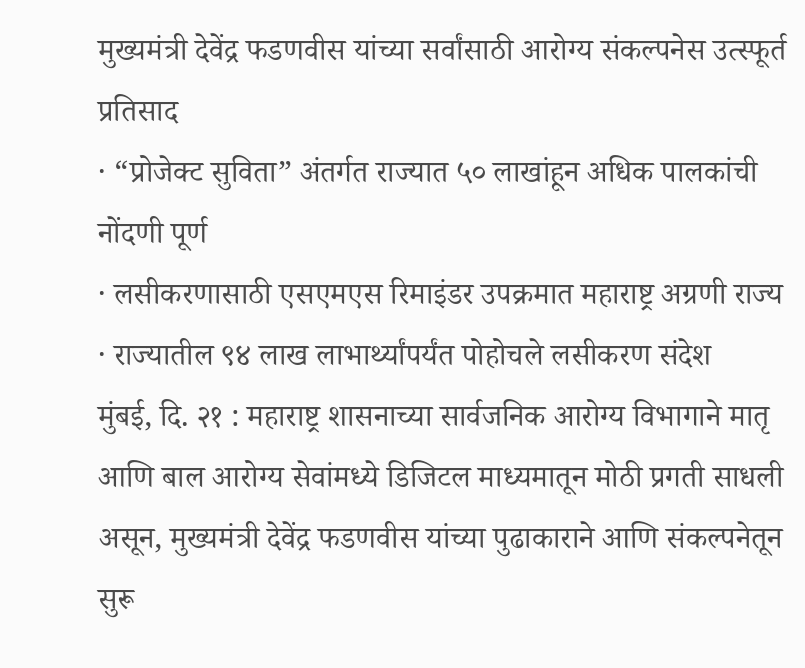मुख्यमंत्री देवेंद्र फडणवीस यांच्या सर्वांसाठी आरोग्य संकल्पनेस उत्स्फूर्त प्रतिसाद
· “प्रोजेक्ट सुविता” अंतर्गत राज्यात ५० लाखांहून अधिक पालकांची नोंदणी पूर्ण
· लसीकरणासाठी एसएमएस रिमाइंडर उपक्रमात महाराष्ट्र अग्रणी राज्य
· राज्यातील ९४ लाख लाभार्थ्यांपर्यंत पोहोचले लसीकरण संदेश
मुंबई, दि. २१ : महाराष्ट्र शासनाच्या सार्वजनिक आरोग्य विभागाने मातृ आणि बाल आरोग्य सेवांमध्ये डिजिटल माध्यमातून मोठी प्रगती साधली असून, मुख्यमंत्री देवेंद्र फडणवीस यांच्या पुढाकाराने आणि संकल्पनेतून सुरू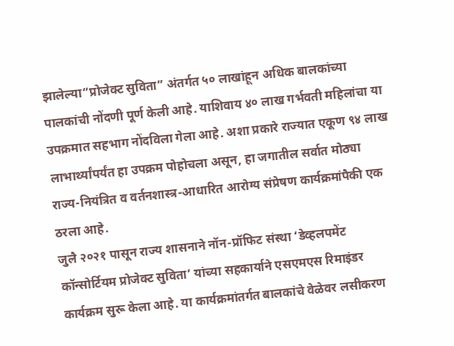झालेल्या“प्रोजेक्ट सुविता” अंतर्गत ५० लाखांहून अधिक बालकांच्या पालकांची नोंदणी पूर्ण केली आहे. याशिवाय ४० लाख गर्भवती महिलांचा या उपक्रमात सहभाग नोंदविला गेला आहे. अशा प्रकारे राज्यात एकूण ९४ लाख लाभार्थ्यांपर्यंत हा उपक्रम पोहोचला असून, हा जगातील सर्वात मोठ्या राज्य-नियंत्रित व वर्तनशास्त्र-आधारित आरोग्य संप्रेषण कार्यक्रमांपैकी एक ठरला आहे.
जुलै २०२१ पासून राज्य शासनाने नॉन-प्रॉफिट संस्था ‘डेव्हलपमेंट कॉन्सोर्टियम प्रोजेक्ट सुविता’ यांच्या सहकार्याने एसएमएस रिमाइंडर कार्यक्रम सुरू केला आहे. या कार्यक्रमांतर्गत बालकांचे वेळेवर लसीकरण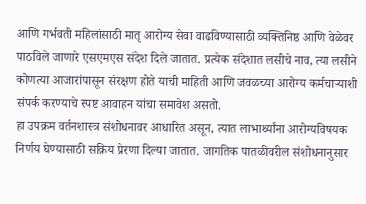आणि गर्भवती महिलांसाठी मातृ आरोग्य सेवा वाढविण्यासाठी व्यक्तिनिष्ठ आणि वेळेवर पाठविले जाणारे एसएमएस संदेश दिले जातात. प्रत्येक संदेशात लसीचे नाव, त्या लसीने कोणत्या आजारांपासून संरक्षण होते याची माहिती आणि जवळच्या आरोग्य कर्मचाऱ्याशी संपर्क करण्याचे स्पष्ट आवाहन यांचा समावेश असतो.
हा उपक्रम वर्तनशास्त्र संशोधनावर आधारित असून, त्यात लाभार्थ्यांना आरोग्यविषयक निर्णय घेण्यासाठी सक्रिय प्रेरणा दिल्या जातात. जागतिक पातळीवरील संशोधनानुसार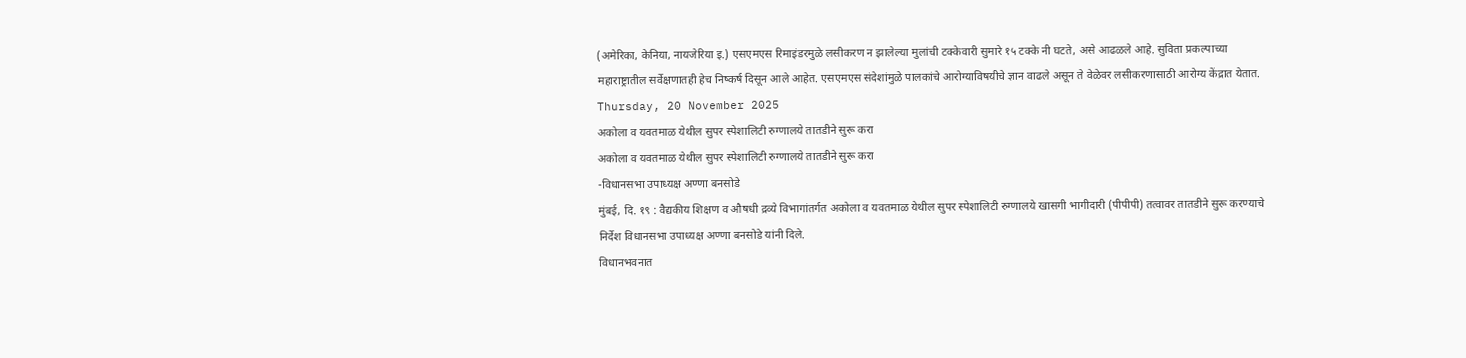(अमेरिका, केनिया, नायजेरिया इ.) एसएमएस रिमाइंडरमुळे लसीकरण न झालेल्या मुलांची टक्केवारी सुमारे १५ टक्के नी घटते, असे आढळले आहे. सुविता प्रकल्पाच्या महाराष्ट्रातील सर्वेक्षणातही हेच निष्कर्ष दिसून आले आहेत. एसएमएस संदेशांमुळे पालकांचे आरोग्याविषयीचे ज्ञान वाढले असून ते वेळेवर लसीकरणासाठी आरोग्य केंद्रात येतात.
Thursday, 20 November 2025
अकोला व यवतमाळ येथील सुपर स्पेशालिटी रुग्णालये तातडीने सुरू करा
अकोला व यवतमाळ येथील सुपर स्पेशालिटी रुग्णालये तातडीने सुरू करा
-विधानसभा उपाध्यक्ष अण्णा बनसोडे
मुंबई, दि. १९ : वैद्यकीय शिक्षण व औषधी द्रव्ये विभागांतर्गत अकोला व यवतमाळ येथील सुपर स्पेशालिटी रुग्णालये खासगी भागीदारी (पीपीपी) तत्वावर तातडीने सुरू करण्याचे निर्देश विधानसभा उपाध्यक्ष अण्णा बनसोडे यांनी दिले.
विधानभवनात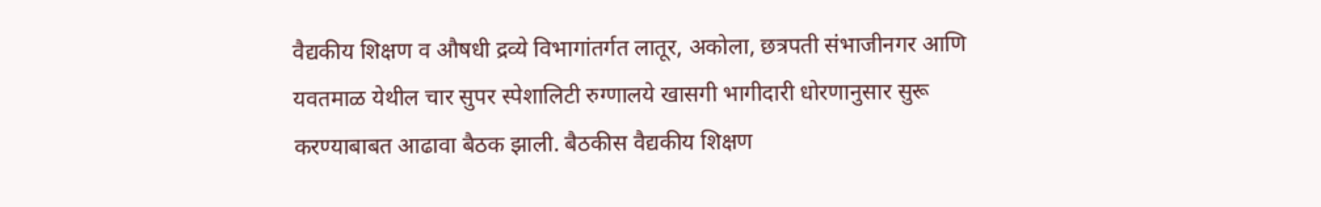वैद्यकीय शिक्षण व औषधी द्रव्ये विभागांतर्गत लातूर, अकोला, छत्रपती संभाजीनगर आणि यवतमाळ येथील चार सुपर स्पेशालिटी रुग्णालये खासगी भागीदारी धोरणानुसार सुरू करण्याबाबत आढावा बैठक झाली. बैठकीस वैद्यकीय शिक्षण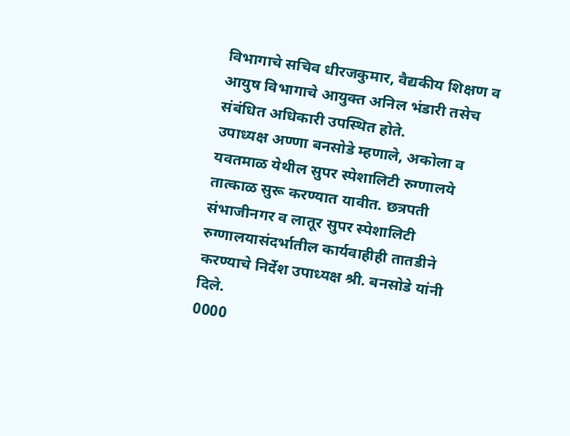विभागाचे सचिव धीरजकुमार, वैद्यकीय शिक्षण व आयुष विभागाचे आयुक्त अनिल भंडारी तसेच संबंधित अधिकारी उपस्थित होते.
उपाध्यक्ष अण्णा बनसोडे म्हणाले, अकोला व यवतमाळ येथील सुपर स्पेशालिटी रुग्णालये तात्काळ सुरू करण्यात यावीत. छत्रपती संभाजीनगर व लातूर सुपर स्पेशालिटी रुग्णालयासंदर्भातील कार्यवाहीही तातडीने करण्याचे निर्देश उपाध्यक्ष श्री. बनसोडे यांनी दिले.
0000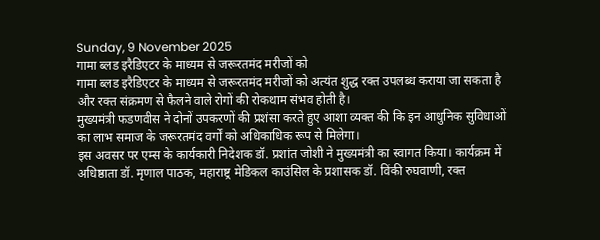Sunday, 9 November 2025
गामा ब्लड इरैडिएटर के माध्यम से जरूरतमंद मरीजों को
गामा ब्लड इरैडिएटर के माध्यम से जरूरतमंद मरीजों को अत्यंत शुद्ध रक्त उपलब्ध कराया जा सकता है और रक्त संक्रमण से फैलने वाले रोगों की रोकथाम संभव होती है।
मुख्यमंत्री फडणवीस ने दोनों उपकरणों की प्रशंसा करते हुए आशा व्यक्त की कि इन आधुनिक सुविधाओं का लाभ समाज के जरूरतमंद वर्गों को अधिकाधिक रूप से मिलेगा।
इस अवसर पर एम्स के कार्यकारी निदेशक डॉ. प्रशांत जोशी ने मुख्यमंत्री का स्वागत किया। कार्यक्रम में अधिष्ठाता डॉ. मृणाल पाठक, महाराष्ट्र मेडिकल काउंसिल के प्रशासक डॉ. विंकी रुघवाणी, रक्त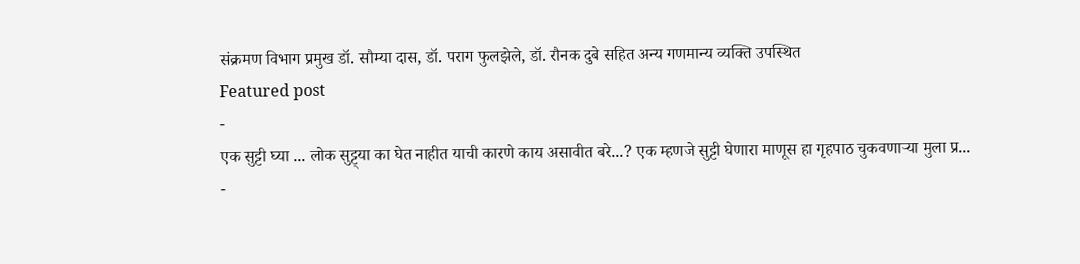संक्रमण विभाग प्रमुख डॉ. सौम्या दास, डॉ. पराग फुलझेले, डॉ. रौनक दुबे सहित अन्य गणमान्य व्यक्ति उपस्थित
Featured post
-
एक सुट्टी घ्या ... लोक सुट्ट्या का घेत नाहीत याची कारणे काय असावीत बरे...? एक म्हणजे सुट्टी घेणारा माणूस हा गृहपाठ चुकवणाऱ्या मुला प्र...
-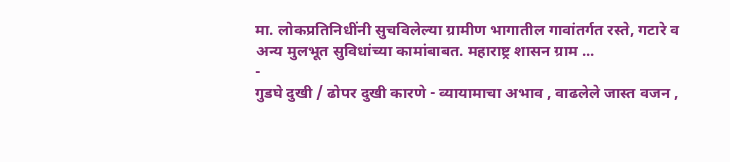मा. लोकप्रतिनिधींनी सुचविलेल्या ग्रामीण भागातील गावांतर्गत रस्ते, गटारे व अन्य मुलभूत सुविधांच्या कामांबाबत. महाराष्ट्र शासन ग्राम ...
-
गुडघे दुखी / ढोपर दुखी कारणे - व्यायामाचा अभाव , वाढलेले जास्त वजन ,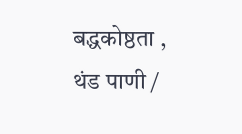बद्धकोष्ठता , थंड पाणी /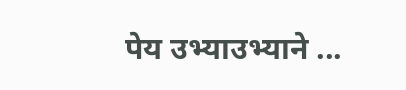पेय उभ्याउभ्याने ...